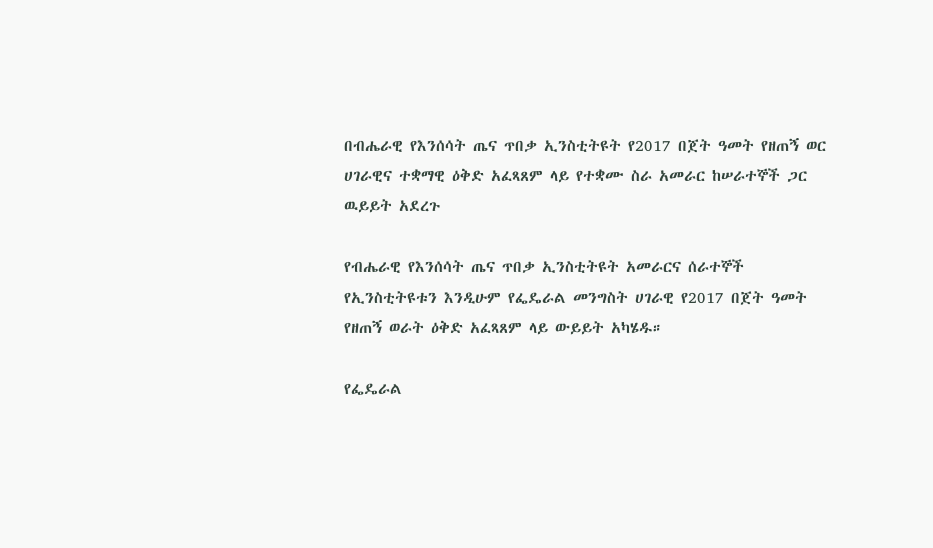በብሔራዊ የእንሰሳት ጤና ጥበቃ ኢንስቲትዩት የ2017 በጀት ዓመት የዘጠኝ ወር ሀገራዊና ተቋማዊ ዕቅድ አፈጻጸም ላይ የተቋሙ ስራ አመራር ከሠራተኞች ጋር ዉይይት አደረጉ

የብሔራዊ የእንሰሳት ጤና ጥበቃ ኢንስቲትዩት አመራርና ሰራተኞች የኢንስቲትዩቱን እንዲሁም የፌዴራል መንግስት ሀገራዊ የ2017 በጀት ዓመት የዘጠኝ ወራት ዕቅድ አፈጻጸም ላይ ውይይት አካሄዱ።

የፌዴራል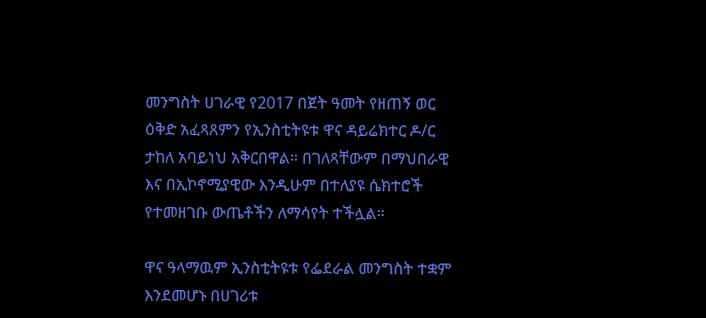መንግስት ሀገራዊ የ2017 በጀት ዓመት የዘጠኝ ወር ዕቅድ አፈጻጸምን የኢንስቲትዩቱ ዋና ዳይሬክተር ዶ/ር ታከለ አባይነህ አቅርበዋል። በገለጻቸውም በማህበራዊ እና በኢኮኖሚያዊው እንዲሁም በተለያዩ ሴክተሮች የተመዘገቡ ውጤቶችን ለማሳየት ተችሏል።

ዋና ዓላማዉም ኢንስቲትዩቱ የፌደራል መንግስት ተቋም እንደመሆኑ በሀገሪቱ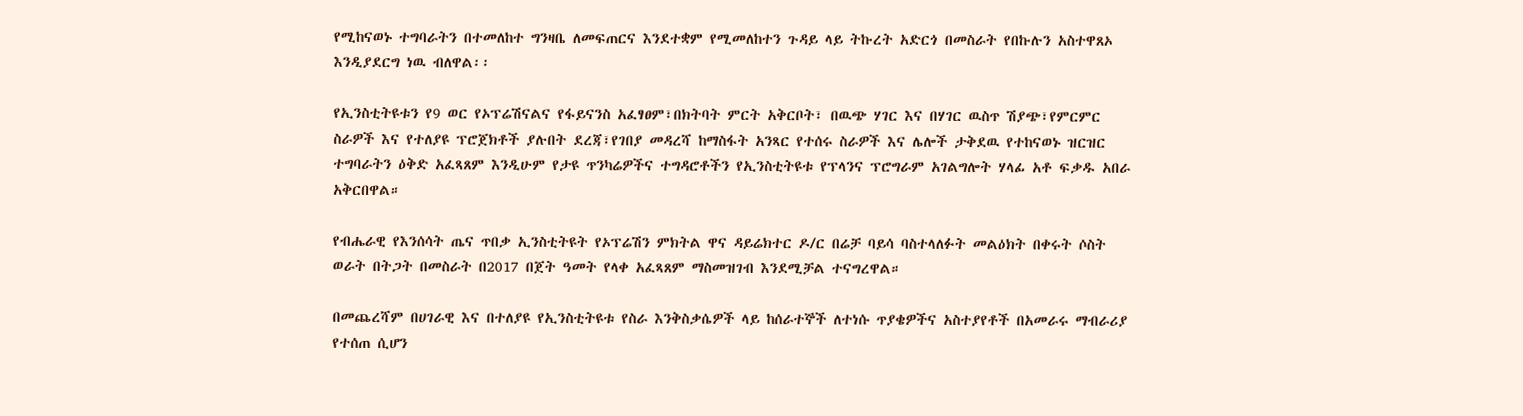የሚከናወኑ ተግባራትን በተመለከተ ግንዛቤ ለመፍጠርና እንደተቋም የሚመለከተን ጉዳይ ላይ ትኩረት አድርጎ በመስራት የበኩሉን አስተዋጸኦ  እንዲያደርግ ነዉ ብለዋል፡፡

የኢንስቲትዩቱን የ9 ወር የኦፕሬሽናልና የፋይናንስ አፈፃፀም፣በክትባት ምርት አቅርቦት፣ በዉጭ ሃገር እና በሃገር ዉስጥ ሽያጭ፣የምርምር ስራዎች እና የተለያዩ ፕሮጀክቶች ያሉበት ደረጃ፣የገበያ መዳረሻ ከማስፋት አንጻር የተሰሩ ስራዎች እና ሌሎች ታቅደዉ የተከናወኑ ዝርዝር ተግባራትን ዕቅድ አፈጻጸም እንዲሁም የታዩ ጥንካሬዎችና ተግዳሮቶችን የኢንስቲትዩቱ የፕላንና ፕሮግራም አገልግሎት ሃላፊ አቶ ፍቃዱ አበራ አቅርበዋል።

የብሔራዊ የእንሰሳት ጤና ጥበቃ ኢንስቲትዩት የኦፕሬሽን ምክትል ዋና ዳይሬክተር ዶ/ር በሬቻ ባይሳ ባስተላለፉት መልዕክት በቀሩት ሶስት ወራት በትጋት በመስራት በ2017 በጀት ዓመት የላቀ አፈጻጸም ማስመዝገብ እንደሚቻል ተናግረዋል።

በመጨረሻም በሀገራዊ እና በተለያዩ የኢንስቲትዩቱ የስራ እንቅስቃሴዎች ላይ ከሰራተኞች ለተነሱ ጥያቄዎችና አስተያየቶች በአመራሩ ማብራሪያ የተሰጠ ሲሆን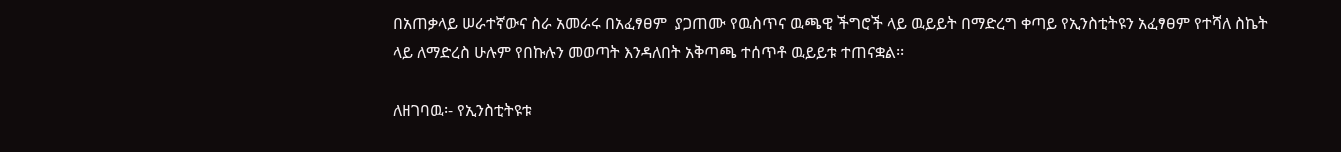በአጠቃላይ ሠራተኛውና ስራ አመራሩ በአፈፃፀም  ያጋጠሙ የዉስጥና ዉጫዊ ችግሮች ላይ ዉይይት በማድረግ ቀጣይ የኢንስቲትዩን አፈፃፀም የተሻለ ስኬት ላይ ለማድረስ ሁሉም የበኩሉን መወጣት እንዳለበት አቅጣጫ ተሰጥቶ ዉይይቱ ተጠናቋል፡፡

ለዘገባዉ፡- የኢንስቲትዩቱ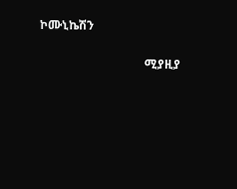ኮሙኒኬሽን

                                   ሚያዚያ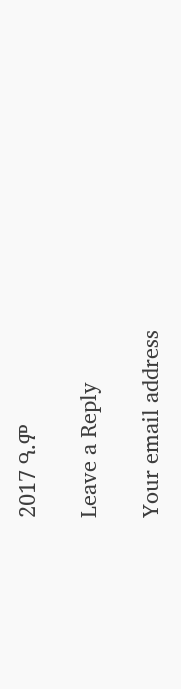2017 ዓ.ም

Leave a Reply

Your email address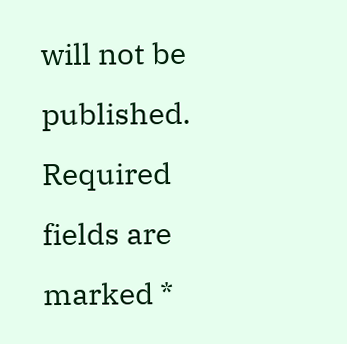will not be published. Required fields are marked *